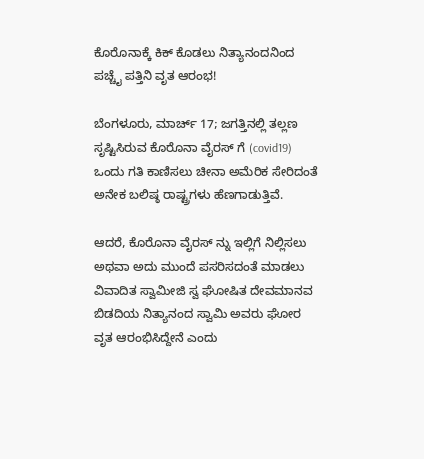ಕೊರೊನಾಕ್ಕೆ ಕಿಕ್ ಕೊಡಲು ನಿತ್ಯಾನಂದನಿಂದ ಪಚ್ಚೈ ಪತ್ತಿನಿ ವೃತ ಆರಂಭ!

ಬೆಂಗಳೂರು, ಮಾರ್ಚ್ 17; ಜಗತ್ತಿನಲ್ಲಿ ತಲ್ಲಣ ಸೃಷ್ಟಿಸಿರುವ ಕೊರೊನಾ ವೈರಸ್ ಗೆ (covid19) ಒಂದು ಗತಿ ಕಾಣಿಸಲು ಚೀನಾ ಅಮೆರಿಕ ಸೇರಿದಂತೆ ಅನೇಕ ಬಲಿಷ್ಠ ರಾಷ್ಟ್ರಗಳು ಹೆಣಗಾಡುತ್ತಿವೆ.

ಆದರೆ, ಕೊರೊನಾ ವೈರಸ್ ನ್ನು ಇಲ್ಲಿಗೆ ನಿಲ್ಲಿಸಲು ಅಥವಾ ಅದು ಮುಂದೆ ಪಸರಿಸದಂತೆ ಮಾಡಲು ವಿವಾದಿತ ಸ್ವಾಮೀಜಿ ಸ್ವ ಘೋಷಿತ ದೇವಮಾನವ ಬಿಡದಿಯ ನಿತ್ಯಾನಂದ ಸ್ವಾಮಿ ಅವರು ಘೋರ ವೃತ ಆರಂಭಿಸಿದ್ದೇನೆ ಎಂದು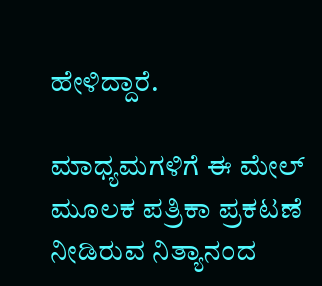ಹೇಳಿದ್ದಾರೆ.

ಮಾಧ್ಯಮಗಳಿಗೆ ಈ ಮೇಲ್ ಮೂಲಕ ಪತ್ರಿಕಾ ಪ್ರಕಟಣೆ ನೀಡಿರುವ ನಿತ್ಯಾನಂದ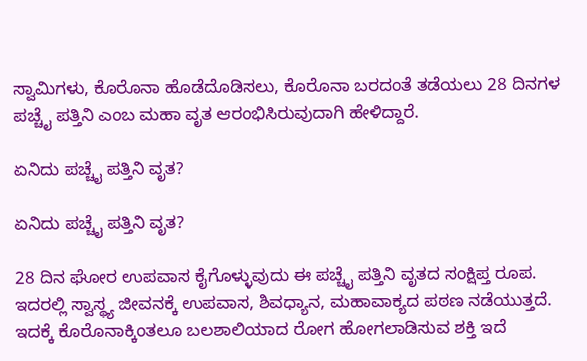ಸ್ವಾಮಿಗಳು, ಕೊರೊನಾ ಹೊಡೆದೊಡಿಸಲು, ಕೊರೊನಾ ಬರದಂತೆ ತಡೆಯಲು 28 ದಿನಗಳ ಪಚ್ಚೈ ಪತ್ತಿನಿ ಎಂಬ ಮಹಾ ವೃತ ಆರಂಭಿಸಿರುವುದಾಗಿ ಹೇಳಿದ್ದಾರೆ.

ಏನಿದು ಪಚ್ಚೈ ಪತ್ತಿನಿ ವೃತ?

ಏನಿದು ಪಚ್ಚೈ ಪತ್ತಿನಿ ವೃತ?

28 ದಿನ ಘೋರ ಉಪವಾಸ ಕೈಗೊಳ್ಳುವುದು ಈ ಪಚ್ಚೈ ಪತ್ತಿನಿ ವೃತದ ಸಂಕ್ಷಿಪ್ತ ರೂಪ. ಇದರಲ್ಲಿ ಸ್ವಾಸ್ಥ್ಯ ಜೀವನಕ್ಕೆ ಉಪವಾಸ, ಶಿವಧ್ಯಾನ, ಮಹಾವಾಕ್ಯದ ಪಠಣ ನಡೆಯುತ್ತದೆ. ಇದಕ್ಕೆ ಕೊರೊನಾಕ್ಕಿಂತಲೂ ಬಲಶಾಲಿಯಾದ ರೋಗ ಹೋಗಲಾಡಿಸುವ ಶಕ್ತಿ ಇದೆ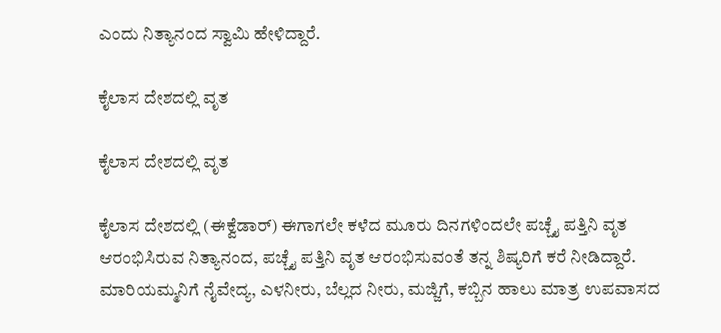ಎಂದು ನಿತ್ಯಾನಂದ ಸ್ವಾಮಿ ಹೇಳಿದ್ದಾರೆ.

ಕೈಲಾಸ ದೇಶದಲ್ಲಿ ವೃತ

ಕೈಲಾಸ ದೇಶದಲ್ಲಿ ವೃತ

ಕೈಲಾಸ ದೇಶದಲ್ಲಿ (ಈಕ್ವೆಡಾರ್) ಈಗಾಗಲೇ ಕಳೆದ ಮೂರು ದಿನಗಳಿಂದಲೇ ಪಚ್ಚೈ ಪತ್ತಿನಿ ವೃತ ಆರಂಭಿಸಿರುವ ನಿತ್ಯಾನಂದ, ಪಚ್ಚೈ ಪತ್ತಿನಿ ವೃತ ಆರಂಭಿಸುವಂತೆ ತನ್ನ ಶಿಷ್ಯರಿಗೆ ಕರೆ ನೀಡಿದ್ದಾರೆ. ಮಾರಿಯಮ್ಮನಿಗೆ ನೈವೇದ್ಯ, ಎಳನೀರು, ಬೆಲ್ಲದ ನೀರು, ಮಜ್ಜಿಗೆ, ಕಬ್ಬಿನ ಹಾಲು ಮಾತ್ರ ಉಪವಾಸದ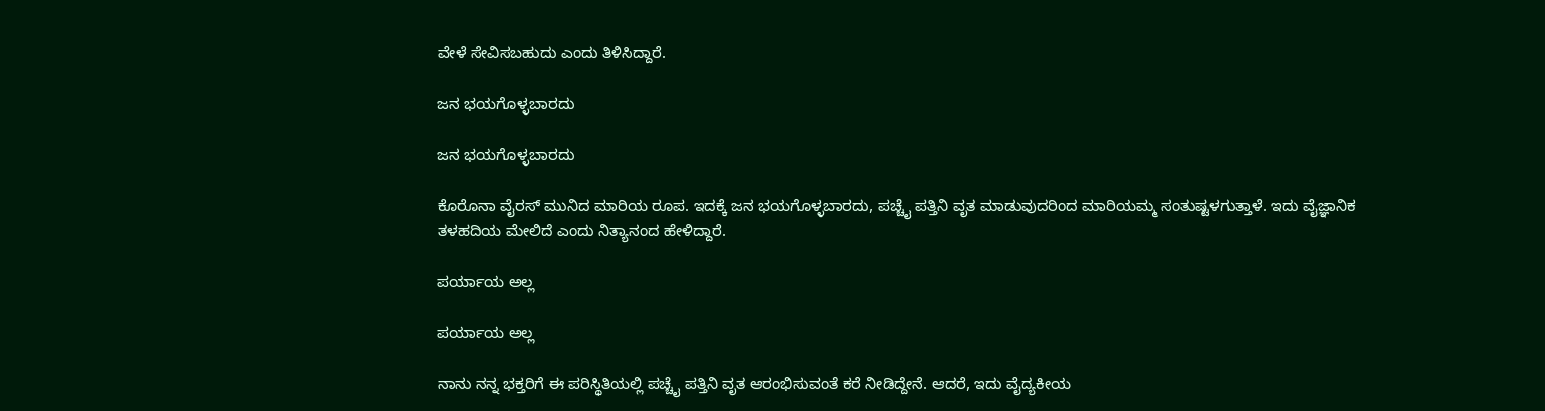ವೇಳೆ ಸೇವಿಸಬಹುದು ಎಂದು ತಿಳಿಸಿದ್ದಾರೆ.

ಜನ ಭಯಗೊಳ್ಳಬಾರದು

ಜನ ಭಯಗೊಳ್ಳಬಾರದು

ಕೊರೊನಾ ವೈರಸ್ ಮುನಿದ ಮಾರಿಯ ರೂಪ. ಇದಕ್ಕೆ ಜನ ಭಯಗೊಳ್ಳಬಾರದು, ಪಚ್ಚೈ ಪತ್ತಿನಿ ವೃತ ಮಾಡುವುದರಿಂದ ಮಾರಿಯಮ್ಮ ಸಂತುಷ್ಟಳಗುತ್ತಾಳೆ. ಇದು ವೈಜ್ಞಾನಿಕ ತಳಹದಿಯ ಮೇಲಿದೆ ಎಂದು ನಿತ್ಯಾನಂದ ಹೇಳಿದ್ದಾರೆ.

ಪರ್ಯಾಯ ಅಲ್ಲ

ಪರ್ಯಾಯ ಅಲ್ಲ

ನಾನು ನನ್ನ ಭಕ್ತರಿಗೆ ಈ ಪರಿಸ್ಥಿತಿಯಲ್ಲಿ ಪಚ್ಚೈ ಪತ್ತಿನಿ ವೃತ ಆರಂಭಿಸುವಂತೆ ಕರೆ ನೀಡಿದ್ದೇನೆ. ಆದರೆ, ಇದು ವೈದ್ಯಕೀಯ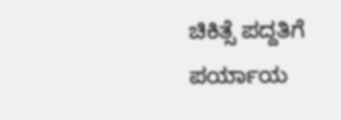ಚಿಕಿತ್ಸೆ ಪದ್ದತಿಗೆ ಪರ್ಯಾಯ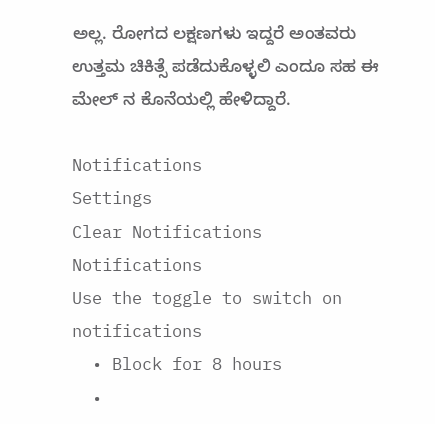ಅಲ್ಲ. ರೋಗದ ಲಕ್ಷಣಗಳು ಇದ್ದರೆ ಅಂತವರು ಉತ್ತಮ ಚಿಕಿತ್ಸೆ ಪಡೆದುಕೊಳ್ಳಲಿ ಎಂದೂ ಸಹ ಈ ಮೇಲ್ ನ ಕೊನೆಯಲ್ಲಿ ಹೇಳಿದ್ದಾರೆ.

Notifications
Settings
Clear Notifications
Notifications
Use the toggle to switch on notifications
  • Block for 8 hours
  •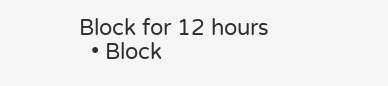Block for 12 hours
  • Block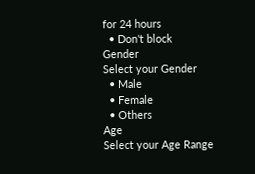for 24 hours
  • Don't block
Gender
Select your Gender
  • Male
  • Female
  • Others
Age
Select your Age Range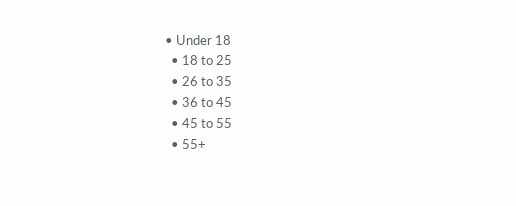• Under 18
  • 18 to 25
  • 26 to 35
  • 36 to 45
  • 45 to 55
  • 55+